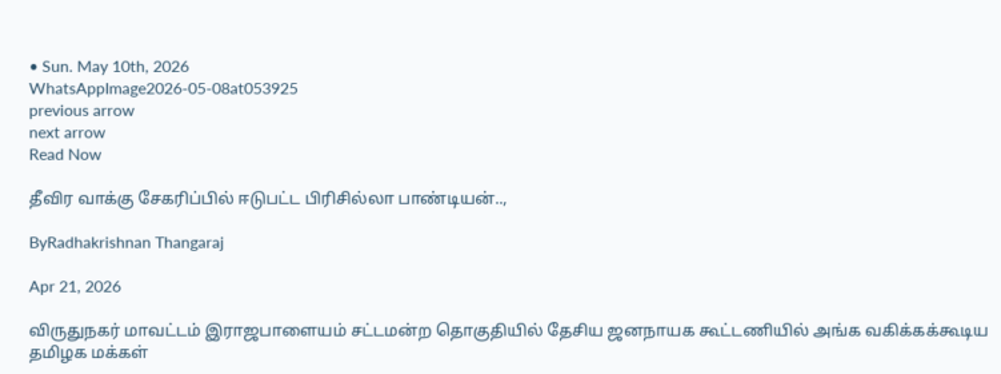• Sun. May 10th, 2026
WhatsAppImage2026-05-08at053925
previous arrow
next arrow
Read Now

தீவிர வாக்கு சேகரிப்பில் ஈடுபட்ட பிரிசில்லா பாண்டியன்..,

ByRadhakrishnan Thangaraj

Apr 21, 2026

விருதுநகர் மாவட்டம் இராஜபாளையம் சட்டமன்ற தொகுதியில் தேசிய ஜனநாயக கூட்டணியில் அங்க வகிக்கக்கூடிய தமிழக மக்கள்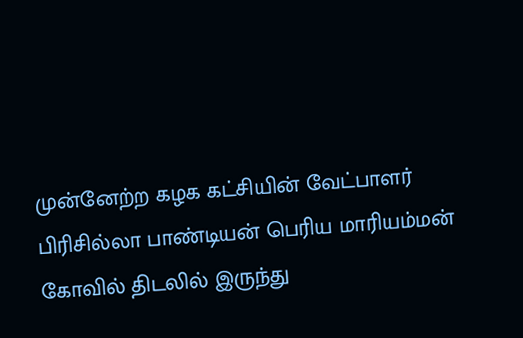முன்னேற்ற கழக கட்சியின் வேட்பாளர் பிரிசில்லா பாண்டியன் பெரிய மாரியம்மன் கோவில் திடலில் இருந்து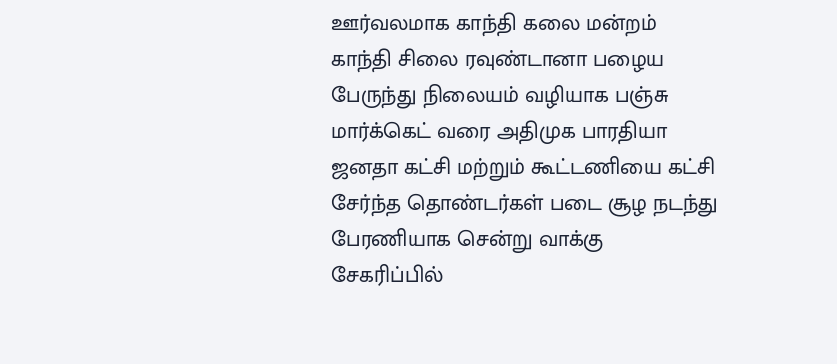ஊர்வலமாக காந்தி கலை மன்றம் காந்தி சிலை ரவுண்டானா பழைய பேருந்து நிலையம் வழியாக பஞ்சு மார்க்கெட் வரை அதிமுக பாரதியா ஜனதா கட்சி மற்றும் கூட்டணியை கட்சி சேர்ந்த தொண்டர்கள் படை சூழ நடந்து பேரணியாக சென்று வாக்கு சேகரிப்பில்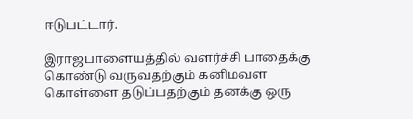ஈடுபட்டார்.

இராஜபாளையத்தில் வளர்ச்சி பாதைக்கு கொண்டு வருவதற்கும் கனிமவள கொள்ளை தடுப்பதற்கும் தனக்கு ஒரு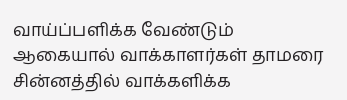வாய்ப்பளிக்க வேண்டும் ஆகையால் வாக்காளர்கள் தாமரை சின்னத்தில் வாக்களிக்க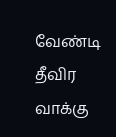வேண்டி தீவிர வாக்கு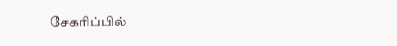சேகரிப்பில்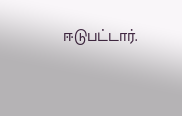ஈடுபட்டார்.